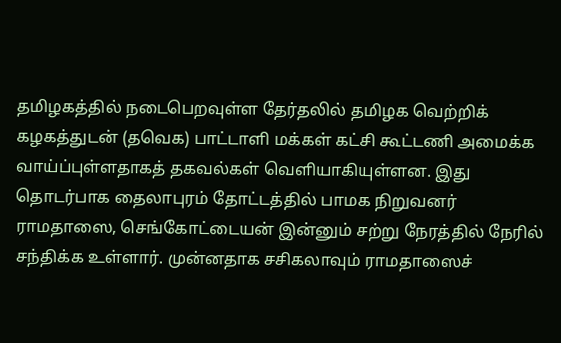தமிழகத்தில் நடைபெறவுள்ள தேர்தலில் தமிழக வெற்றிக் கழகத்துடன் (தவெக) பாட்டாளி மக்கள் கட்சி கூட்டணி அமைக்க வாய்ப்புள்ளதாகத் தகவல்கள் வெளியாகியுள்ளன. இது தொடர்பாக தைலாபுரம் தோட்டத்தில் பாமக நிறுவனர் ராமதாஸை, செங்கோட்டையன் இன்னும் சற்று நேரத்தில் நேரில் சந்திக்க உள்ளார். முன்னதாக சசிகலாவும் ராமதாஸைச்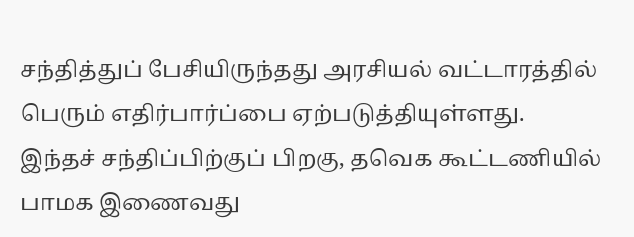சந்தித்துப் பேசியிருந்தது அரசியல் வட்டாரத்தில் பெரும் எதிர்பார்ப்பை ஏற்படுத்தியுள்ளது.
இந்தச் சந்திப்பிற்குப் பிறகு, தவெக கூட்டணியில் பாமக இணைவது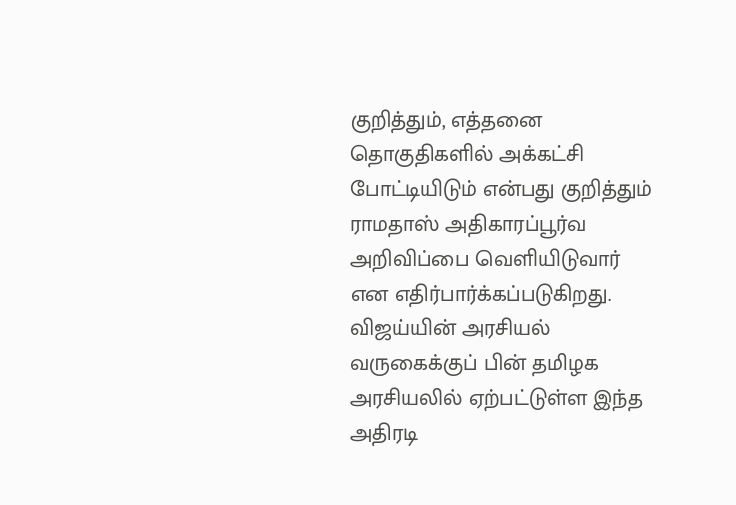குறித்தும், எத்தனை தொகுதிகளில் அக்கட்சி போட்டியிடும் என்பது குறித்தும் ராமதாஸ் அதிகாரப்பூர்வ அறிவிப்பை வெளியிடுவார் என எதிர்பார்க்கப்படுகிறது. விஜய்யின் அரசியல் வருகைக்குப் பின் தமிழக அரசியலில் ஏற்பட்டுள்ள இந்த அதிரடி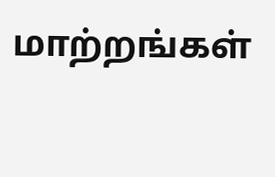மாற்றங்கள்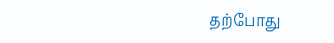தற்போது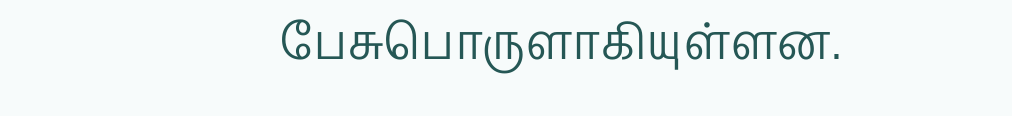பேசுபொருளாகியுள்ளன.